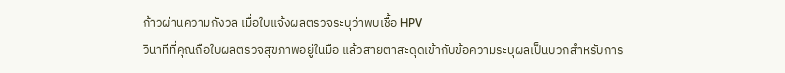ก้าวผ่านความกังวล เมื่อใบแจ้งผลตรวจระบุว่าพบเชื้อ HPV
วินาทีที่คุณถือใบผลตรวจสุขภาพอยู่ในมือ แล้วสายตาสะดุดเข้ากับข้อความระบุผลเป็นบวกสำหรับการ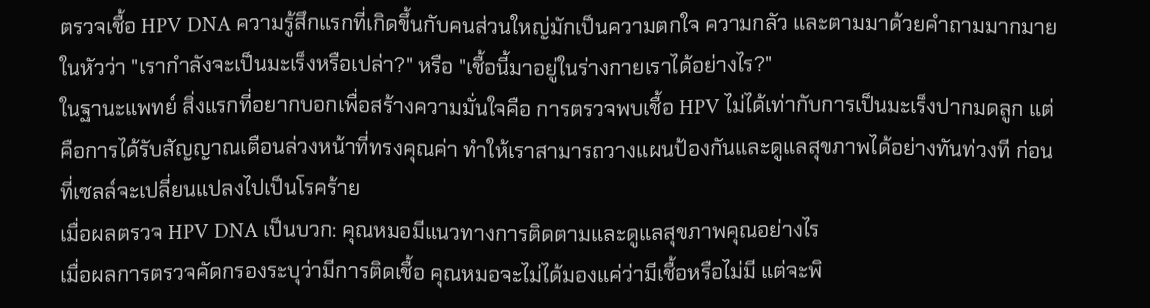ตรวจเชื้อ HPV DNA ความรู้สึกแรกที่เกิดขึ้นกับคนส่วนใหญ่มักเป็นความตกใจ ความกลัว และตามมาด้วยคำถามมากมายในหัวว่า "เรากำลังจะเป็นมะเร็งหรือเปล่า?" หรือ "เชื้อนี้มาอยู่ในร่างกายเราได้อย่างไร?"
ในฐานะแพทย์ สิ่งแรกที่อยากบอกเพื่อสร้างความมั่นใจคือ การตรวจพบเชื้อ HPV ไม่ได้เท่ากับการเป็นมะเร็งปากมดลูก แต่คือการได้รับสัญญาณเตือนล่วงหน้าที่ทรงคุณค่า ทำให้เราสามารถวางแผนป้องกันและดูแลสุขภาพได้อย่างทันท่วงที ก่อนที่เซลล์จะเปลี่ยนแปลงไปเป็นโรคร้าย
เมื่อผลตรวจ HPV DNA เป็นบวก: คุณหมอมีแนวทางการติดตามและดูแลสุขภาพคุณอย่างไร
เมื่อผลการตรวจคัดกรองระบุว่ามีการติดเชื้อ คุณหมอจะไม่ได้มองแค่ว่ามีเชื้อหรือไม่มี แต่จะพิ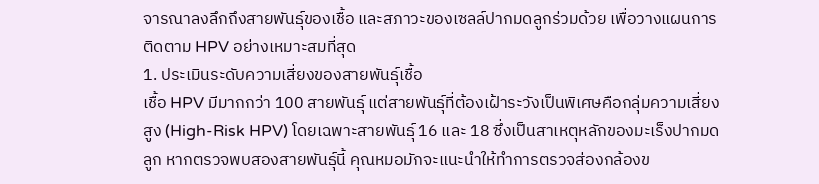จารณาลงลึกถึงสายพันธุ์ของเชื้อ และสภาวะของเซลล์ปากมดลูกร่วมด้วย เพื่อวางแผนการติดตาม HPV อย่างเหมาะสมที่สุด
1. ประเมินระดับความเสี่ยงของสายพันธุ์เชื้อ
เชื้อ HPV มีมากกว่า 100 สายพันธุ์ แต่สายพันธุ์ที่ต้องเฝ้าระวังเป็นพิเศษคือกลุ่มความเสี่ยงสูง (High-Risk HPV) โดยเฉพาะสายพันธุ์ 16 และ 18 ซึ่งเป็นสาเหตุหลักของมะเร็งปากมดลูก หากตรวจพบสองสายพันธุ์นี้ คุณหมอมักจะแนะนำให้ทำการตรวจส่องกล้องข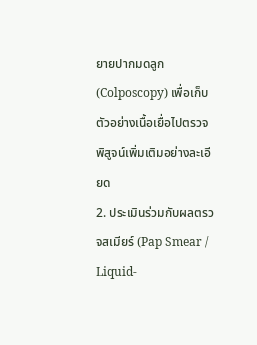ยายปากมดลูก (Colposcopy) เพื่อเก็บตัวอย่างเนื้อเยื่อไปตรวจพิสูจน์เพิ่มเติมอย่างละเอียด
2. ประเมินร่วมกับผลตรวจสเมียร์ (Pap Smear / Liquid-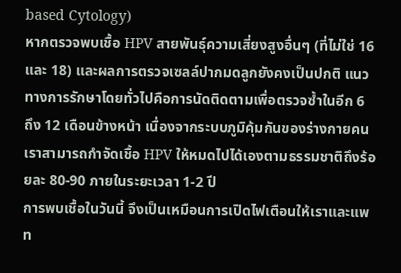based Cytology)
หากตรวจพบเชื้อ HPV สายพันธุ์ความเสี่ยงสูงอื่นๆ (ที่ไม่ใช่ 16 และ 18) และผลการตรวจเซลล์ปากมดลูกยังคงเป็นปกติ แนวทางการรักษาโดยทั่วไปคือการนัดติดตามเพื่อตรวจซ้ำในอีก 6 ถึง 12 เดือนข้างหน้า เนื่องจากระบบภูมิคุ้มกันของร่างกายคนเราสามารถกำจัดเชื้อ HPV ให้หมดไปได้เองตามธรรมชาติถึงร้อยละ 80-90 ภายในระยะเวลา 1-2 ปี
การพบเชื้อในวันนี้ จึงเป็นเหมือนการเปิดไฟเตือนให้เราและแพท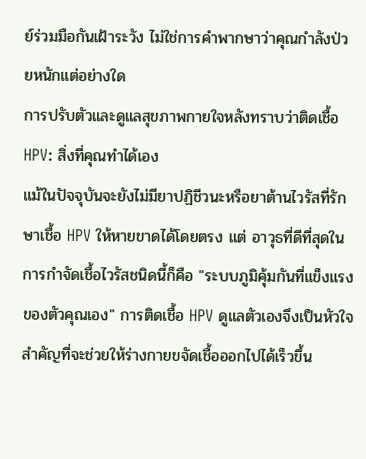ย์ร่วมมือกันเฝ้าระวัง ไม่ใช่การคำพากษาว่าคุณกำลังป่วยหนักแต่อย่างใด
การปรับตัวและดูแลสุขภาพกายใจหลังทราบว่าติดเชื้อ HPV: สิ่งที่คุณทำได้เอง
แม้ในปัจจุบันจะยังไม่มียาปฏิชีวนะหรือยาต้านไวรัสที่รักษาเชื้อ HPV ให้หายขาดได้โดยตรง แต่ อาวุธที่ดีที่สุดในการกำจัดเชื้อไวรัสชนิดนี้ก็คือ "ระบบภูมิคุ้มกันที่แข็งแรงของตัวคุณเอง" การติดเชื้อ HPV ดูแลตัวเองจึงเป็นหัวใจสำคัญที่จะช่วยให้ร่างกายขจัดเชื้อออกไปได้เร็วขึ้น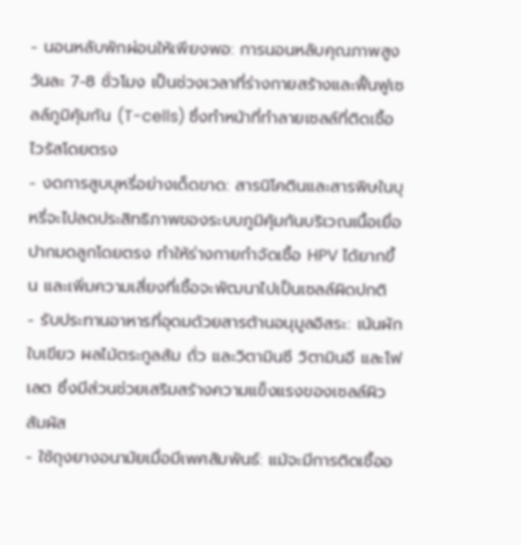- นอนหลับพักผ่อนให้เพียงพอ: การนอนหลับคุณภาพสูงวันละ 7-8 ชั่วโมง เป็นช่วงเวลาที่ร่างกายสร้างและฟื้นฟูเซลล์ภูมิคุ้มกัน (T-cells) ซึ่งทำหน้าที่ทำลายเซลล์ที่ติดเชื้อไวรัสโดยตรง
- งดการสูบบุหรี่อย่างเด็ดขาด: สารนิโคตินและสารพิษในบุหรี่จะไปลดประสิทธิภาพของระบบภูมิคุ้มกันบริเวณเนื้อเยื่อปากมดลูกโดยตรง ทำให้ร่างกายกำจัดเชื้อ HPV ได้ยากขึ้น และเพิ่มความเสี่ยงที่เชื้อจะพัฒนาไปเป็นเซลล์ผิดปกติ
- รับประทานอาหารที่อุดมด้วยสารต้านอนุมูลอิสระ: เน้นผักใบเขียว ผลไม้ตระกูลส้ม ถั่ว และวิตามินซี วิตามินอี และโฟเลต ซึ่งมีส่วนช่วยเสริมสร้างความแข็งแรงของเซลล์ผิวสัมผัส
- ใช้ถุงยางอนามัยเมื่อมีเพศสัมพันธ์: แม้จะมีการติดเชื้ออ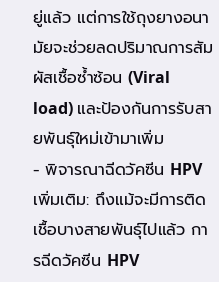ยู่แล้ว แต่การใช้ถุงยางอนามัยจะช่วยลดปริมาณการสัมผัสเชื้อซ้ำซ้อน (Viral load) และป้องกันการรับสายพันธุ์ใหม่เข้ามาเพิ่ม
- พิจารณาฉีดวัคซีน HPV เพิ่มเติม: ถึงแม้จะมีการติดเชื้อบางสายพันธุ์ไปแล้ว การฉีดวัคซีน HPV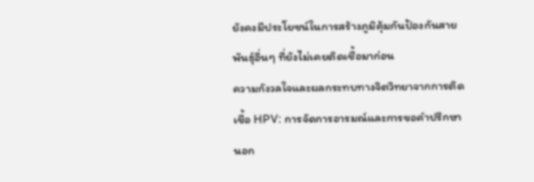ยังคงมีประโยชน์ในการสร้างภูมิคุ้มกันป้องกันสายพันธุ์อื่นๆ ที่ยังไม่เคยติดเชื้อมาก่อน
ความกังวลใจและผลกระทบทางจิตวิทยาจากการติดเชื้อ HPV: การจัดการอารมณ์และการขอคำปรึกษา
นอก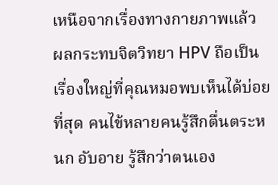เหนือจากเรื่องทางกายภาพแล้ว ผลกระทบจิตวิทยา HPV ถือเป็นเรื่องใหญ่ที่คุณหมอพบเห็นได้บ่อยที่สุด คนไข้หลายคนรู้สึกตื่นตระหนก อับอาย รู้สึกว่าตนเอง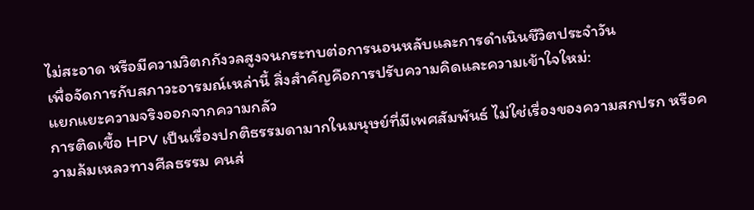ไม่สะอาด หรือมีความวิตกกังวลสูงจนกระทบต่อการนอนหลับและการดำเนินชีวิตประจำวัน
เพื่อจัดการกับสภาวะอารมณ์เหล่านี้ สิ่งสำคัญคือการปรับความคิดและความเข้าใจใหม่:
แยกแยะความจริงออกจากความกลัว
การติดเชื้อ HPV เป็นเรื่องปกติธรรมดามากในมนุษย์ที่มีเพศสัมพันธ์ ไม่ใช่เรื่องของความสกปรก หรือความล้มเหลวทางศีลธรรม คนส่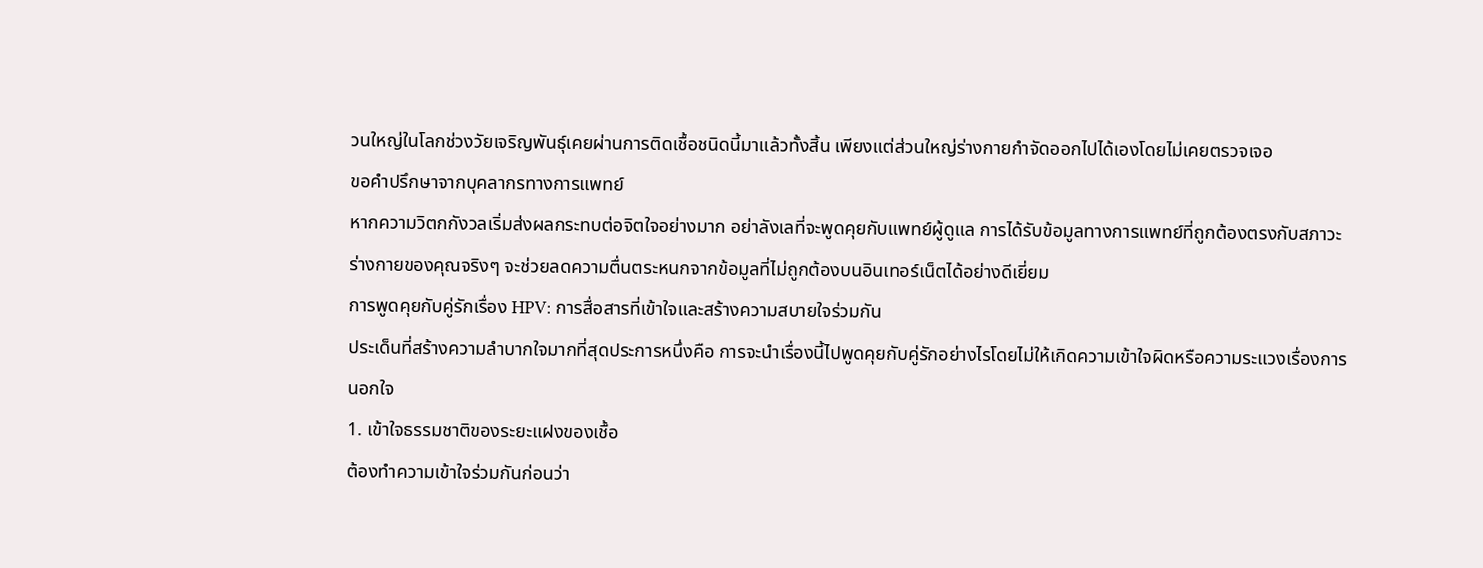วนใหญ่ในโลกช่วงวัยเจริญพันธุ์เคยผ่านการติดเชื้อชนิดนี้มาแล้วทั้งสิ้น เพียงแต่ส่วนใหญ่ร่างกายกำจัดออกไปได้เองโดยไม่เคยตรวจเจอ
ขอคำปรึกษาจากบุคลากรทางการแพทย์
หากความวิตกกังวลเริ่มส่งผลกระทบต่อจิตใจอย่างมาก อย่าลังเลที่จะพูดคุยกับแพทย์ผู้ดูแล การได้รับข้อมูลทางการแพทย์ที่ถูกต้องตรงกับสภาวะร่างกายของคุณจริงๆ จะช่วยลดความตื่นตระหนกจากข้อมูลที่ไม่ถูกต้องบนอินเทอร์เน็ตได้อย่างดีเยี่ยม
การพูดคุยกับคู่รักเรื่อง HPV: การสื่อสารที่เข้าใจและสร้างความสบายใจร่วมกัน
ประเด็นที่สร้างความลำบากใจมากที่สุดประการหนึ่งคือ การจะนำเรื่องนี้ไปพูดคุยกับคู่รักอย่างไรโดยไม่ให้เกิดความเข้าใจผิดหรือความระแวงเรื่องการนอกใจ
1. เข้าใจธรรมชาติของระยะแฝงของเชื้อ
ต้องทำความเข้าใจร่วมกันก่อนว่า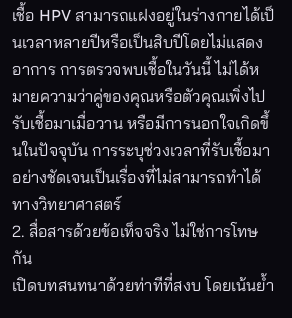เชื้อ HPV สามารถแฝงอยู่ในร่างกายได้เป็นเวลาหลายปีหรือเป็นสิบปีโดยไม่แสดงอาการ การตรวจพบเชื้อในวันนี้ ไม่ได้หมายความว่าคู่ของคุณหรือตัวคุณเพิ่งไปรับเชื้อมาเมื่อวาน หรือมีการนอกใจเกิดขึ้นในปัจจุบัน การระบุช่วงเวลาที่รับเชื้อมาอย่างชัดเจนเป็นเรื่องที่ไม่สามารถทำได้ทางวิทยาศาสตร์
2. สื่อสารด้วยข้อเท็จจริง ไม่ใช่การโทษกัน
เปิดบทสนทนาด้วยท่าทีที่สงบ โดยเน้นย้ำ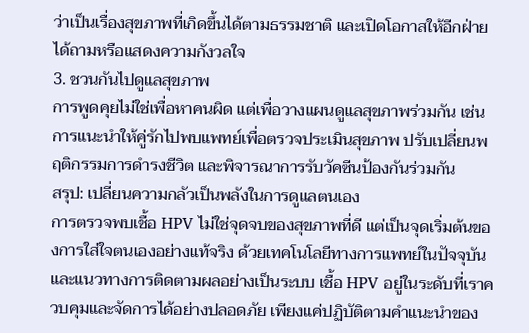ว่าเป็นเรื่องสุขภาพที่เกิดขึ้นได้ตามธรรมชาติ และเปิดโอกาสให้อีกฝ่ายได้ถามหรือแสดงความกังวลใจ
3. ชวนกันไปดูแลสุขภาพ
การพูดคุยไม่ใช่เพื่อหาคนผิด แต่เพื่อวางแผนดูแลสุขภาพร่วมกัน เช่น การแนะนำให้คู่รักไปพบแพทย์เพื่อตรวจประเมินสุขภาพ ปรับเปลี่ยนพฤติกรรมการดำรงชีวิต และพิจารณาการรับวัคซีนป้องกันร่วมกัน
สรุป: เปลี่ยนความกลัวเป็นพลังในการดูแลตนเอง
การตรวจพบเชื้อ HPV ไม่ใช่จุดจบของสุขภาพที่ดี แต่เป็นจุดเริ่มต้นของการใส่ใจตนเองอย่างแท้จริง ด้วยเทคโนโลยีทางการแพทย์ในปัจจุบัน และแนวทางการติดตามผลอย่างเป็นระบบ เชื้อ HPV อยู่ในระดับที่เราควบคุมและจัดการได้อย่างปลอดภัย เพียงแค่ปฏิบัติตามคำแนะนำของ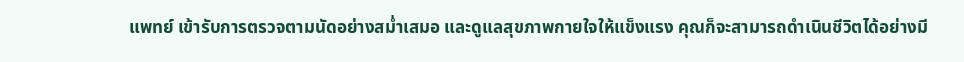แพทย์ เข้ารับการตรวจตามนัดอย่างสม่ำเสมอ และดูแลสุขภาพกายใจให้แข็งแรง คุณก็จะสามารถดำเนินชีวิตได้อย่างมี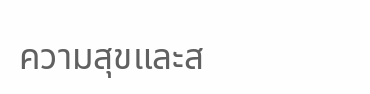ความสุขและส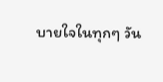บายใจในทุกๆ วัน